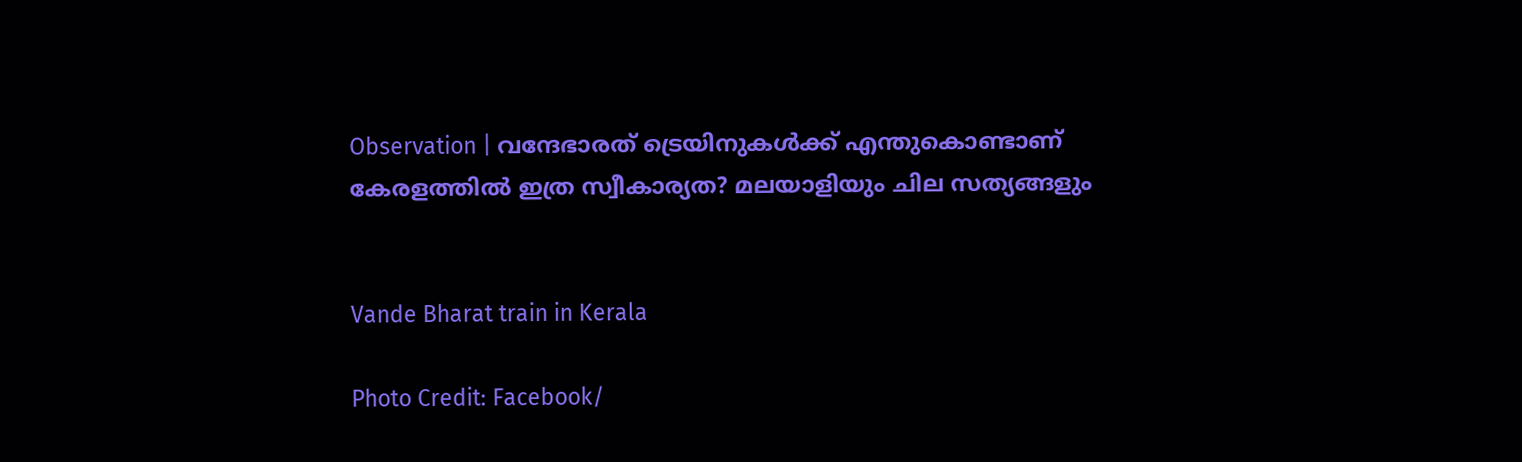Observation | വന്ദേഭാരത് ട്രെയിനുകൾക്ക് എന്തുകൊണ്ടാണ് കേരളത്തിൽ ഇത്ര സ്വീകാര്യത? മലയാളിയും ചില സത്യങ്ങളും


Vande Bharat train in Kerala

Photo Credit: Facebook/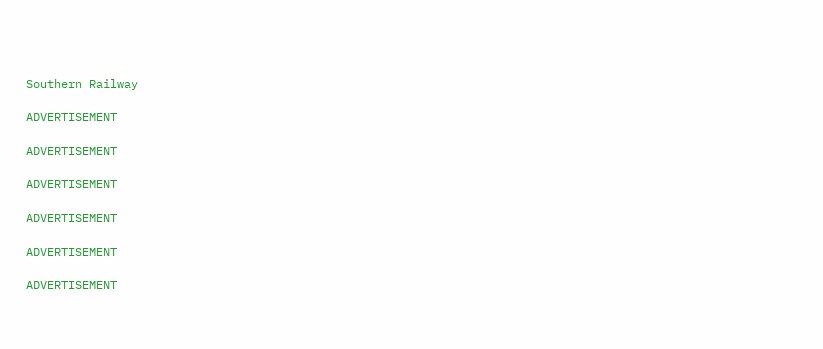Southern Railway

ADVERTISEMENT

ADVERTISEMENT

ADVERTISEMENT

ADVERTISEMENT

ADVERTISEMENT

ADVERTISEMENT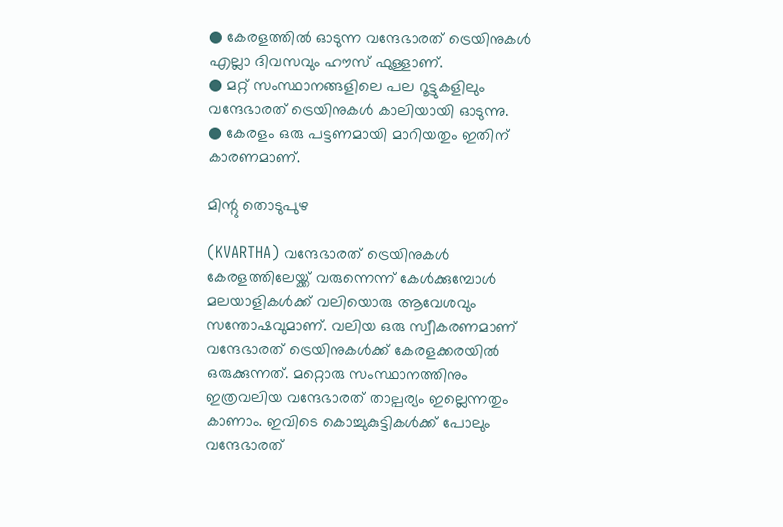● കേരളത്തിൽ ഓടുന്ന വന്ദേഭാരത് ട്രെയിനുകൾ എല്ലാ ദിവസവും ഹൗസ് ഫുള്ളാണ്.
● മറ്റ് സംസ്ഥാനങ്ങളിലെ പല റൂട്ടുകളിലും വന്ദേഭാരത് ട്രെയിനുകൾ കാലിയായി ഓടുന്നു.
● കേരളം ഒരു പട്ടണമായി മാറിയതും ഇതിന് കാരണമാണ്.

മിന്റു തൊടുപുഴ

(KVARTHA) വന്ദേഭാരത് ട്രെയിനുകൾ കേരളത്തിലേയ്ക്ക് വരുന്നെന്ന് കേൾക്കുമ്പോൾ മലയാളികൾക്ക് വലിയൊരു ആവേശവും സന്തോഷവുമാണ്. വലിയ ഒരു സ്വീകരണമാണ് വന്ദേഭാരത് ട്രെയിനുകൾക്ക് കേരളക്കരയിൽ ഒരുക്കുന്നത്. മറ്റൊരു സംസ്ഥാനത്തിനും ഇത്രവലിയ വന്ദേഭാരത് താല്പര്യം ഇല്ലെന്നതും കാണാം. ഇവിടെ കൊച്ചുകുട്ടികൾക്ക് പോലും വന്ദേഭാരത്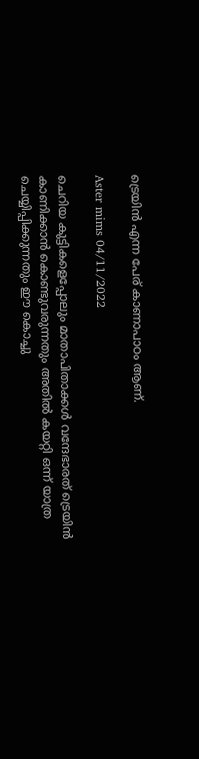ട്രെയിൻ എന്ന പേര് കാണാപാഠം ആണ്.

Aster mims 04/11/2022

ചെറിയ കുട്ടികളെപ്പോലും മാതാപിതാക്കൾ വന്ദേഭാരത് ട്രെയിൻ കാണിക്കാൻ കൊണ്ടുവരുന്നതും അതിൽ കയറ്റി ഒന്ന് യാത്ര ചെയ്യിപ്പിക്കുന്നതും ഈ കൊച്ചു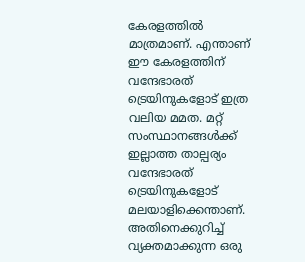കേരളത്തിൽ മാത്രമാണ്. എന്താണ് ഈ കേരളത്തിന് വന്ദേഭാരത് ട്രെയിനുകളോട് ഇത്ര വലിയ മമത. മറ്റ് സംസ്ഥാനങ്ങൾക്ക് ഇല്ലാത്ത താല്പര്യം വന്ദേഭാരത് ട്രെയിനുകളോട് മലയാളിക്കെന്താണ്. അതിനെക്കുറിച്ച് വ്യക്തമാക്കുന്ന ഒരു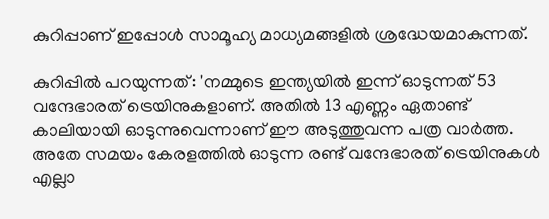കുറിപ്പാണ് ഇപ്പോൾ സാമൂഹ്യ മാധ്യമങ്ങളിൽ ശ്രദ്ധേയമാകുന്നത്.

കുറിപ്പിൽ പറയുന്നത്: 'നമ്മുടെ ഇന്ത്യയില്‍ ഇന്ന് ഓടുന്നത് 53 വന്ദേഭാരത് ട്രെയിനുകളാണ്. അതില്‍ 13 എണ്ണം ഏതാണ്ട് കാലിയായി ഓടുന്നുവെന്നാണ് ഈ അടുത്തുവന്ന പത്ര വാര്‍ത്ത. അതേ സമയം കേരളത്തില്‍ ഓടുന്ന രണ്ട് വന്ദേഭാരത് ട്രെയിനുകള്‍ എല്ലാ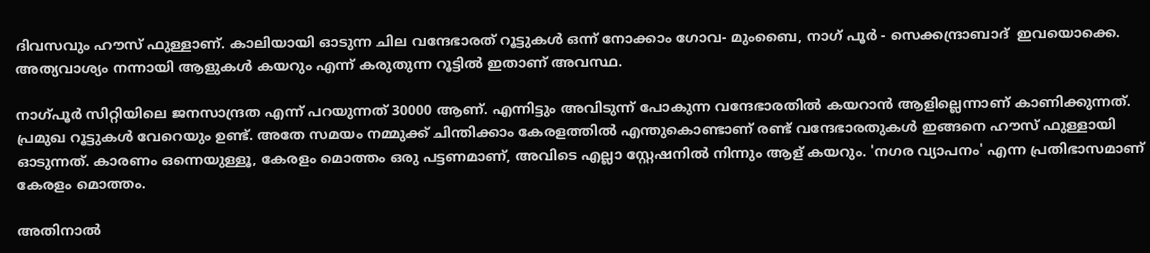ദിവസവും ഹൗസ് ഫുള്ളാണ്. കാലിയായി ഓടുന്ന ചില വന്ദേഭാരത് റൂട്ടുകള്‍ ഒന്ന് നോക്കാം ഗോവ- മുംബൈ, നാഗ് പൂർ - സെക്കന്ദ്രാബാദ്  ഇവയൊക്കെ. അത്യവാശ്യം നന്നായി ആളുകള്‍ കയറും എന്ന് കരുതുന്ന റൂട്ടില്‍ ഇതാണ് അവസ്ഥ.

നാഗ്പൂർ സിറ്റിയിലെ ജനസാന്ദ്രത എന്ന് പറയുന്നത് 30000 ആണ്. എന്നിട്ടും അവിടുന്ന് പോകുന്ന വന്ദേഭാരതില്‍ കയറാന്‍ ആളില്ലെന്നാണ് കാണിക്കുന്നത്. പ്രമുഖ റൂട്ടുകള്‍ വേറെയും ഉണ്ട്. അതേ സമയം നമ്മുക്ക് ചിന്തിക്കാം കേരളത്തില്‍ എന്തുകൊണ്ടാണ് രണ്ട് വന്ദേഭാരതുകള്‍ ഇങ്ങനെ ഹൗസ് ഫുള്ളായി ഓടുന്നത്. കാരണം ഒന്നെയുള്ളൂ, കേരളം മൊത്തം ഒരു പട്ടണമാണ്, അവിടെ എല്ലാ സ്റ്റേഷനില്‍ നിന്നും ആള് കയറും. 'നഗര വ്യാപനം' എന്ന പ്രതിഭാസമാണ് കേരളം മൊത്തം.

അതിനാല്‍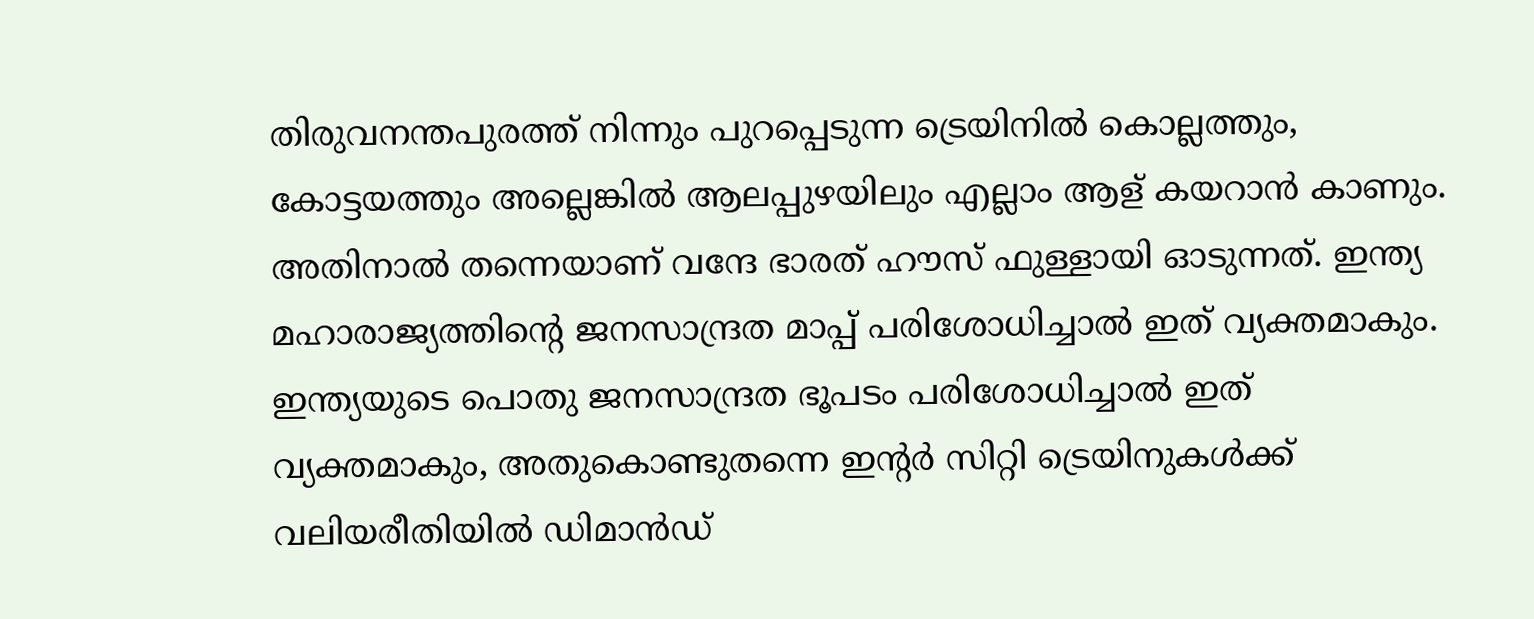തിരുവനന്തപുരത്ത് നിന്നും പുറപ്പെടുന്ന ട്രെയിനില്‍ കൊല്ലത്തും, കോട്ടയത്തും അല്ലെങ്കില്‍ ആലപ്പുഴയിലും എല്ലാം ആള് കയറാന്‍ കാണും. അതിനാല്‍ തന്നെയാണ് വന്ദേ ഭാരത് ഹൗസ് ഫുള്ളായി ഓടുന്നത്. ഇന്ത്യ മഹാരാജ്യത്തിന്‍റെ ജനസാന്ദ്രത മാപ്പ് പരിശോധിച്ചാൽ ഇത് വ്യക്തമാകും. ഇന്ത്യയുടെ പൊതു ജനസാന്ദ്രത ഭൂപടം പരിശോധിച്ചാല്‍ ഇത് വ്യക്തമാകും, അതുകൊണ്ടുതന്നെ ഇന്‍റര്‍ സിറ്റി ട്രെയിനുകൾക്ക് വലിയരീതിയിൽ ഡിമാൻഡ്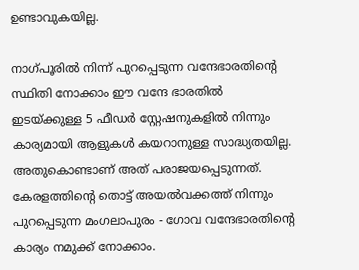ഉണ്ടാവുകയില്ല.

നാഗ്പൂരിൽ നിന്ന് പുറപ്പെടുന്ന വന്ദേഭാരതിന്‍റെ സ്ഥിതി നോക്കാം ഈ വന്ദേ ഭാരതിൽ ഇടയ്ക്കുള്ള 5 ഫീഡർ സ്റ്റേഷനുകളിൽ നിന്നും കാര്യമായി ആളുകൾ കയറാനുള്ള സാദ്ധ്യതയില്ല. അതുകൊണ്ടാണ് അത് പരാജയപ്പെടുന്നത്. കേരളത്തിന്‍റെ തൊട്ട് അയല്‍വക്കത്ത് നിന്നും പുറപ്പെടുന്ന മംഗലാപുരം - ഗോവ വന്ദേഭാരതിന്‍റെ കാര്യം നമുക്ക് നോക്കാം.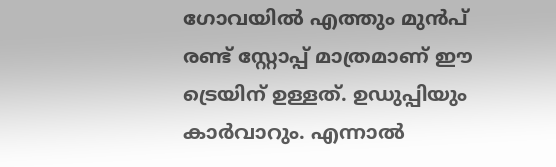ഗോവയില്‍ എത്തും മുന്‍പ് രണ്ട് സ്റ്റോപ്പ് മാത്രമാണ് ഈ ട്രെയിന് ഉള്ളത്. ഉഡുപ്പിയും കാര്‍വാറും. എന്നാല്‍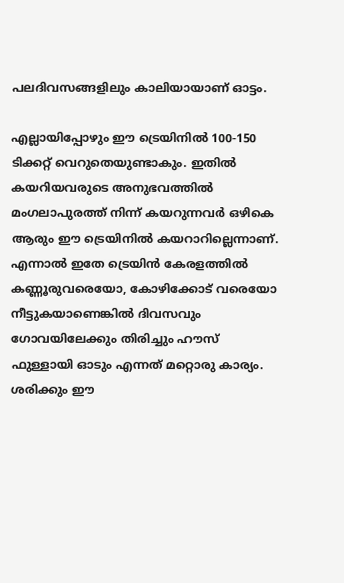പലദിവസങ്ങളിലും കാലിയായാണ് ഓട്ടം.

എല്ലായിപ്പോഴും ഈ ട്രെയിനില്‍ 100-150 ടിക്കറ്റ് വെറുതെയുണ്ടാകും. ഇതില്‍ കയറിയവരുടെ അനുഭവത്തില്‍ മംഗലാപുരത്ത് നിന്ന് കയറുന്നവര്‍ ഒഴികെ ആരും ഈ ട്രെയിനില്‍ കയറാറില്ലെന്നാണ്. എന്നാല്‍ ഇതേ ട്രെയിന്‍ കേരളത്തില്‍ കണ്ണൂരുവരെയോ, കോഴിക്കോട് വരെയോ നീട്ടുകയാണെങ്കില്‍ ദിവസവും ഗോവയിലേക്കും തിരിച്ചും ഹൗസ് ഫുള്ളായി ഓടും എന്നത് മറ്റൊരു കാര്യം. ശരിക്കും ഈ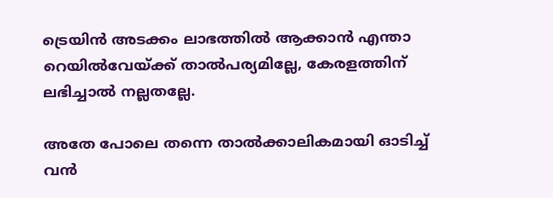ട്രെയിന്‍ അടക്കം ലാഭത്തില്‍ ആക്കാന്‍ എന്താ റെയില്‍വേയ്ക്ക് താല്‍പര്യമില്ലേ, കേരളത്തിന് ലഭിച്ചാല്‍ നല്ലതല്ലേ.

അതേ പോലെ തന്നെ താല്‍ക്കാലികമായി ഓടിച്ച് വന്‍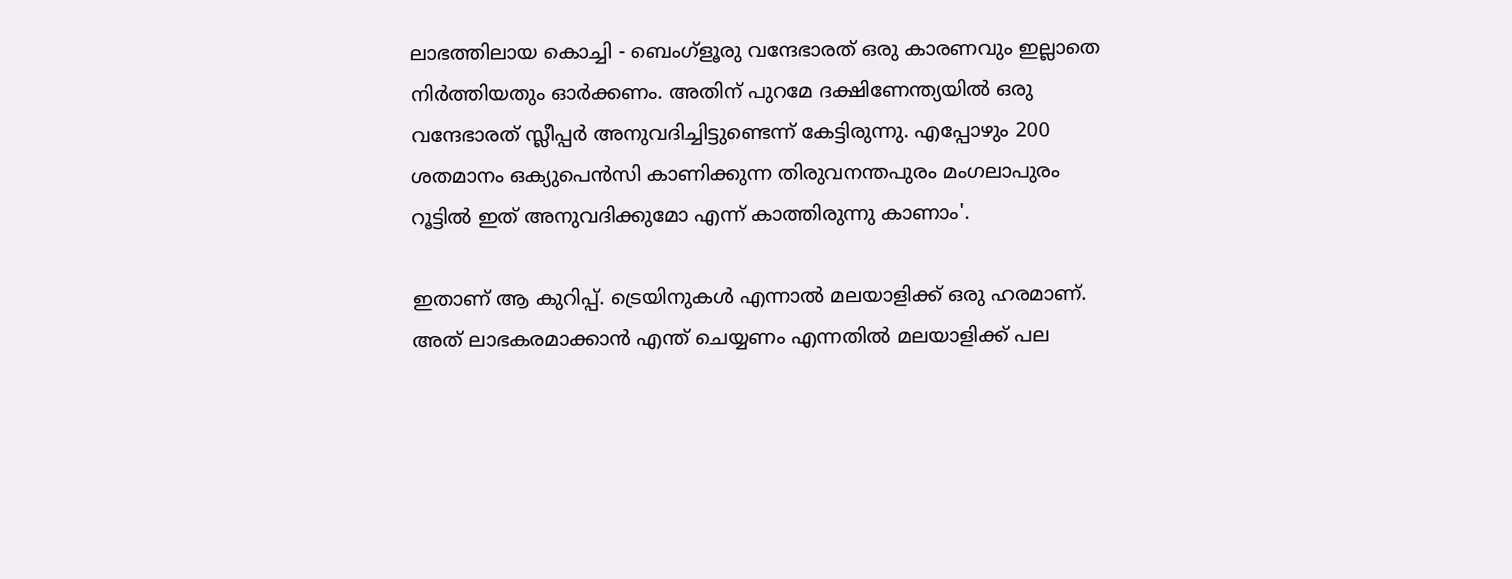ലാഭത്തിലായ കൊച്ചി - ബെംഗ്ളൂരു വന്ദേഭാരത് ഒരു കാരണവും ഇല്ലാതെ നിര്‍ത്തിയതും ഓര്‍ക്കണം. അതിന് പുറമേ ദക്ഷിണേന്ത്യയില്‍ ഒരു വന്ദേഭാരത് സ്ലീപ്പര്‍ അനുവദിച്ചിട്ടുണ്ടെന്ന് കേട്ടിരുന്നു. എപ്പോഴും 200 ശതമാനം ഒക്യുപെന്‍സി കാണിക്കുന്ന തിരുവനന്തപുരം മംഗലാപുരം റൂട്ടില്‍ ഇത് അനുവദിക്കുമോ എന്ന് കാത്തിരുന്നു കാണാം'.

ഇതാണ് ആ കുറിപ്പ്. ട്രെയിനുകൾ എന്നാൽ മലയാളിക്ക് ഒരു ഹരമാണ്. അത് ലാഭകരമാക്കാൻ എന്ത് ചെയ്യണം എന്നതിൽ മലയാളിക്ക് പല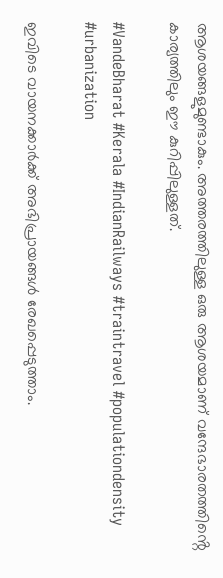ആശയങ്ങളുമുണ്ടാകും. അത്തരത്തിലുള്ള ഒരു ആശയമാണ് വന്ദേഭാരതത്തിൻ്റെ കാര്യത്തിലും ഈ കുറിപ്പിലുള്ളത്.

#VandeBharat #Kerala #IndianRailways #traintravel #populationdensity #urbanization

ഇവിടെ വായനക്കാർക്ക് അഭിപ്രായങ്ങൾ രേഖപ്പെടുത്താം.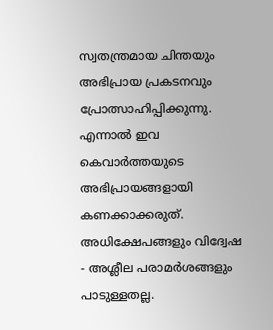സ്വതന്ത്രമായ ചിന്തയും അഭിപ്രായ പ്രകടനവും പ്രോത്സാഹിപ്പിക്കുന്നു. എന്നാൽ ഇവ കെവാർത്തയുടെ അഭിപ്രായങ്ങളായി കണക്കാക്കരുത്. അധിക്ഷേപങ്ങളും വിദ്വേഷ - അശ്ലീല പരാമർശങ്ങളും പാടുള്ളതല്ല.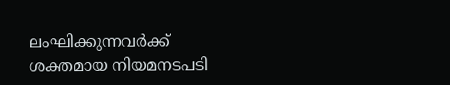ലംഘിക്കുന്നവർക്ക് ശക്തമായ നിയമനടപടി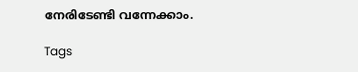നേരിടേണ്ടി വന്നേക്കാം.

Tags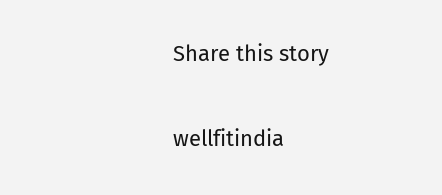Share this story

wellfitindia